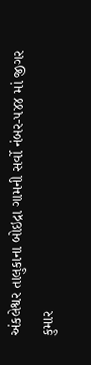અંકલેશ્વર તાલુકાના બોઇદ્રા ગામની સર્વો નંબર-૫૪૪ માં જીગર કુમાર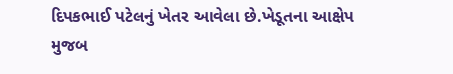દિપકભાઈ પટેલનું ખેતર આવેલા છે.ખેડૂતના આક્ષેપ મુજબ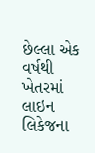છેલ્લા એક વર્ષથી ખેતરમાં લાઇન લિકેજના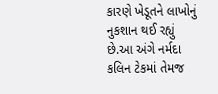કારણે ખેડૂતને લાખોનું નુકશાન થઈ રહ્યું છે.આ અંગે નર્મદા કલિન ટેકમાં તેમજ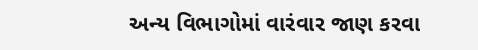અન્ય વિભાગોમાં વારંવાર જાણ કરવા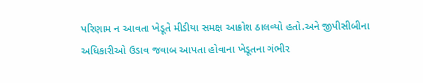પરિણામ ન આવતા ખેડૂતે મીડીયા સમક્ષ આક્રોશ ઠાલવ્યો હતો.અને જીપીસીબીના અધિકારીઓ ઉડાવ જવાબ આપતા હોવાના ખેડૂતના ગંભીર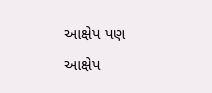આક્ષેપ પણ આક્ષેપ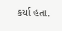કર્યા હતા.